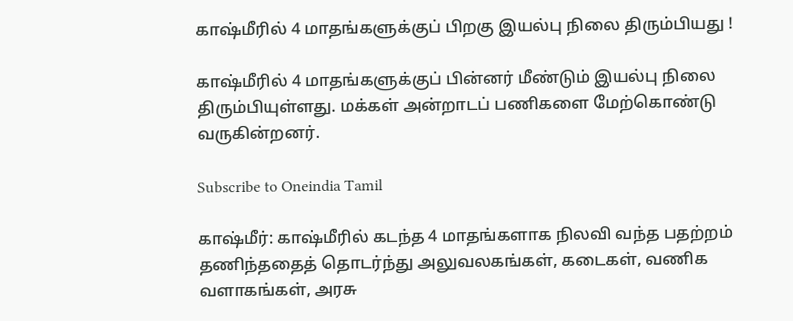காஷ்மீரில் 4 மாதங்களுக்குப் பிறகு இயல்பு நிலை திரும்பியது !

காஷ்மீரில் 4 மாதங்களுக்குப் பின்னர் மீண்டும் இயல்பு நிலை திரும்பியுள்ளது. மக்கள் அன்றாடப் பணிகளை மேற்கொண்டு வருகின்றனர்.

Subscribe to Oneindia Tamil

காஷ்மீர்: காஷ்மீரில் கடந்த 4 மாதங்களாக நிலவி வந்த பதற்றம் தணிந்ததைத் தொடர்ந்து அலுவலகங்கள், கடைகள், வணிக வளாகங்கள், அரசு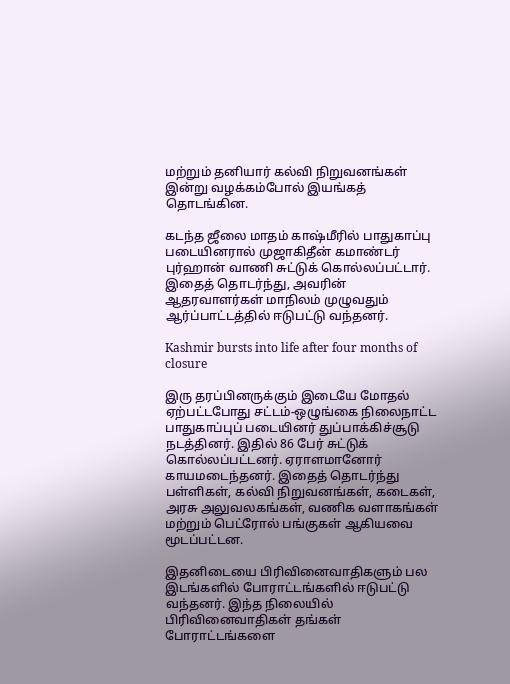மற்றும் தனியார் கல்வி நிறுவனங்கள் இன்று வழக்கம்போல் இயங்கத் தொடங்கின.

கடந்த ஜீலை மாதம் காஷ்மீரில் பாதுகாப்பு படையினரால் முஜாகிதீன் கமாண்டர் புர்ஹான் வாணி சுட்டுக் கொல்லப்பட்டார். இதைத் தொடர்ந்து, அவரின் ஆதரவாளர்கள் மாநிலம் முழுவதும் ஆர்ப்பாட்டத்தில் ஈடுபட்டு வந்தனர்.

Kashmir bursts into life after four months of closure

இரு தரப்பினருக்கும் இடையே மோதல் ஏற்பட்டபோது சட்டம்-ஒழுங்கை நிலைநாட்ட பாதுகாப்புப் படையினர் துப்பாக்கிச்சூடு நடத்தினர். இதில் 86 பேர் சுட்டுக் கொல்லப்பட்டனர். ஏராளமானோர் காயமடைந்தனர். இதைத் தொடர்ந்து பள்ளிகள், கல்வி நிறுவனங்கள், கடைகள், அரசு அலுவலகங்கள், வணிக வளாகங்கள் மற்றும் பெட்ரோல் பங்குகள் ஆகியவை மூடப்பட்டன.

இதனிடையை பிரிவினைவாதிகளும் பல இடங்களில் போராட்டங்களில் ஈடுபட்டு வந்தனர். இந்த நிலையில் பிரிவினைவாதிகள் தங்கள் போராட்டங்களை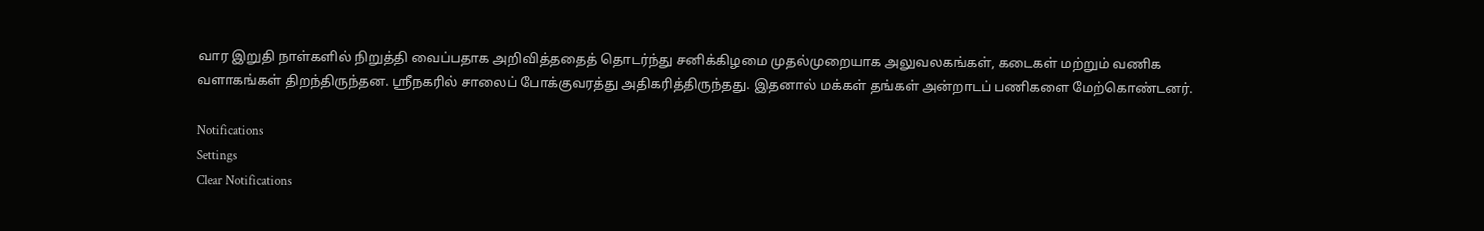வார இறுதி நாள்களில் நிறுத்தி வைப்பதாக அறிவித்ததைத் தொடர்ந்து சனிக்கிழமை முதல்முறையாக அலுவலகங்கள், கடைகள் மற்றும் வணிக வளாகங்கள் திறந்திருந்தன. ஸ்ரீநகரில் சாலைப் போக்குவரத்து அதிகரித்திருந்தது. இதனால் மக்கள் தங்கள் அன்றாடப் பணிகளை மேற்கொண்டனர்.

Notifications
Settings
Clear Notifications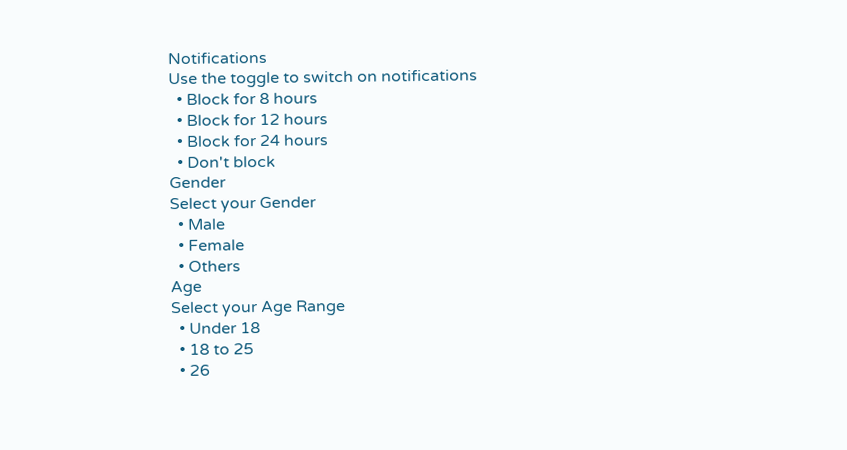Notifications
Use the toggle to switch on notifications
  • Block for 8 hours
  • Block for 12 hours
  • Block for 24 hours
  • Don't block
Gender
Select your Gender
  • Male
  • Female
  • Others
Age
Select your Age Range
  • Under 18
  • 18 to 25
  • 26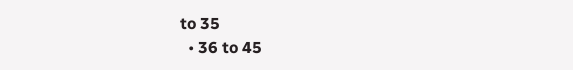to 35
  • 36 to 45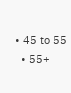• 45 to 55
  • 55+